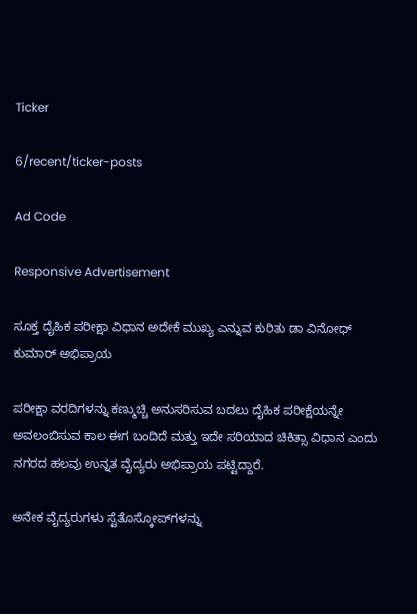Ticker

6/recent/ticker-posts

Ad Code

Responsive Advertisement

ಸೂಕ್ತ ದೈಹಿಕ ಪರೀಕ್ಷಾ ವಿಧಾನ ಅದೇಕೆ ಮುಖ್ಯ ಎನ್ನುವ ಕುರಿತು ಡಾ ವಿನೋಧ್ ಕುಮಾರ್ ಅಭಿಪ್ರಾಯ

ಪರೀಕ್ಷಾ ವರದಿಗಳನ್ನು ಕಣ್ಮುಚ್ಚಿ ಅನುಸರಿಸುವ ಬದಲು ದೈಹಿಕ ಪರೀಕ್ಷೆಯನ್ನೇ ಅವಲಂಬಿಸುವ ಕಾಲ ಈಗ ಬಂದಿದೆ ಮತ್ತು ಇದೇ ಸರಿಯಾದ ಚಿಕಿತ್ಸಾ ವಿಧಾನ ಎಂದು ನಗರದ ಹಲವು ಉನ್ನತ ವೈದ್ಯರು ಅಭಿಪ್ರಾಯ ಪಟ್ಟಿದ್ದಾರೆ.

ಅನೇಕ ವೈದ್ಯರುಗಳು ಸ್ಟೆತೊಸ್ಕೋಪ್‌ಗಳನ್ನು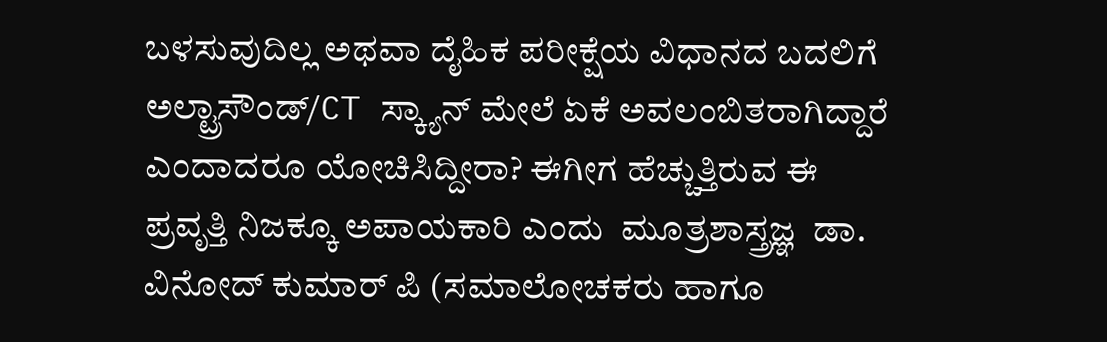ಬಳಸುವುದಿಲ್ಲ ಅಥವಾ ದೈಹಿಕ ಪರೀಕ್ಷೆಯ ವಿಧಾನದ ಬದಲಿಗೆ ಅಲ್ಟ್ರಾಸೌಂಡ್/CT ಸ್ಕ್ಯಾನ್ ಮೇಲೆ ಏಕೆ ಅವಲಂಬಿತರಾಗಿದ್ದಾರೆ ಎಂದಾದರೂ ಯೋಚಿಸಿದ್ದೀರಾ? ಈಗೀಗ ಹೆಚ್ಚುತ್ತಿರುವ ಈ ಪ್ರವೃತ್ತಿ ನಿಜಕ್ಕೂ ಅಪಾಯಕಾರಿ ಎಂದು  ಮೂತ್ರಶಾಸ್ತ್ರಜ್ಞ  ಡಾ. ವಿನೋದ್ ಕುಮಾರ್ ಪಿ (ಸಮಾಲೋಚಕರು ಹಾಗೂ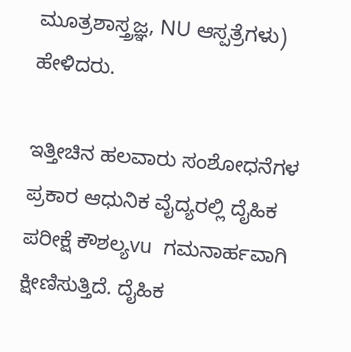ಮೂತ್ರಶಾಸ್ತ್ರಜ್ಞ, NU ಆಸ್ಪತ್ರೆಗಳು) ಹೇಳಿದರು.

ಇತ್ತೀಚಿನ ಹಲವಾರು ಸಂಶೋಧನೆಗಳ ಪ್ರಕಾರ ಆಧುನಿಕ ವೈದ್ಯರಲ್ಲಿ ದೈಹಿಕ ಪರೀಕ್ಷೆ ಕೌಶಲ್ಯvu  ಗಮನಾರ್ಹವಾಗಿ ಕ್ಷೀಣಿಸುತ್ತಿದೆ. ದೈಹಿಕ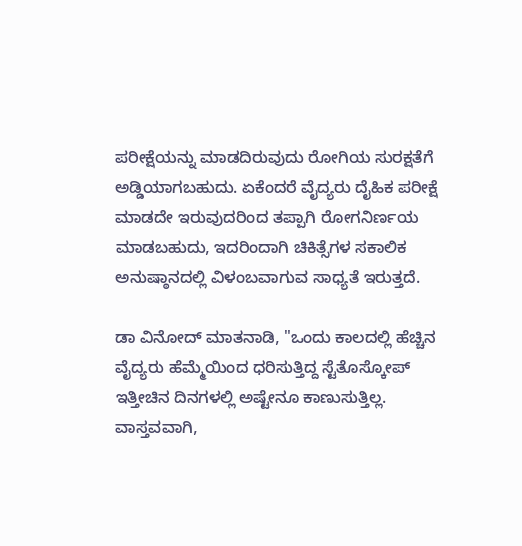ಪರೀಕ್ಷೆಯನ್ನು ಮಾಡದಿರುವುದು ರೋಗಿಯ ಸುರಕ್ಷತೆಗೆ ಅಡ್ಡಿಯಾಗಬಹುದು. ಏಕೆಂದರೆ ವೈದ್ಯರು ದೈಹಿಕ ಪರೀಕ್ಷೆ ಮಾಡದೇ ಇರುವುದರಿಂದ ತಪ್ಪಾಗಿ ರೋಗನಿರ್ಣಯ ಮಾಡಬಹುದು, ಇದರಿಂದಾಗಿ ಚಿಕಿತ್ಸೆಗಳ ಸಕಾಲಿಕ ಅನುಷ್ಠಾನದಲ್ಲಿ ವಿಳಂಬವಾಗುವ ಸಾಧ್ಯತೆ ಇರುತ್ತದೆ.

ಡಾ ವಿನೋದ್ ಮಾತನಾಡಿ, "ಒಂದು ಕಾಲದಲ್ಲಿ ಹೆಚ್ಚಿನ ವೈದ್ಯರು ಹೆಮ್ಮೆಯಿಂದ ಧರಿಸುತ್ತಿದ್ದ ಸ್ಟೆತೊಸ್ಕೋಪ್ ಇತ್ತೀಚಿನ ದಿನಗಳಲ್ಲಿ ಅಷ್ಟೇನೂ ಕಾಣುಸುತ್ತಿಲ್ಲ. ವಾಸ್ತವವಾಗಿ,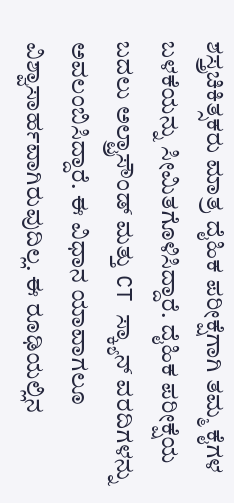ಶಸ್ತ್ರಚಿಕಿತ್ಸಕರು ಮಾತ್ರ ದೈಹಿಕ ಪರೀಕ್ಷೆಗಾಗಿ ತಮ್ಮ ಕೈಗಳ ಬಳಕೆಯನ್ನು ಸೀಮಿತಗೊಳಿಸಿದ್ದಾರೆ. ದೈಹಿಕ ಪರೀಕ್ಷೆಯ ಬದಲು ಅಲ್ಟ್ರಾಸೌಂಡ್ ಮತ್ತು CT ಸ್ಕ್ಯಾನ್ ವರದಿಗಳನ್ನು ಅವಲಂಬಿಸಿದ್ದಾರೆ. ಈ ವಿಧಾನ ಯಾವಾಗಲೂ ವಿಶ್ವಾಸಾರ್ಹವಾಗಿರುವುದಿಲ್ಲ. ಈ ರೂಢಿಯಲ್ಲಿನ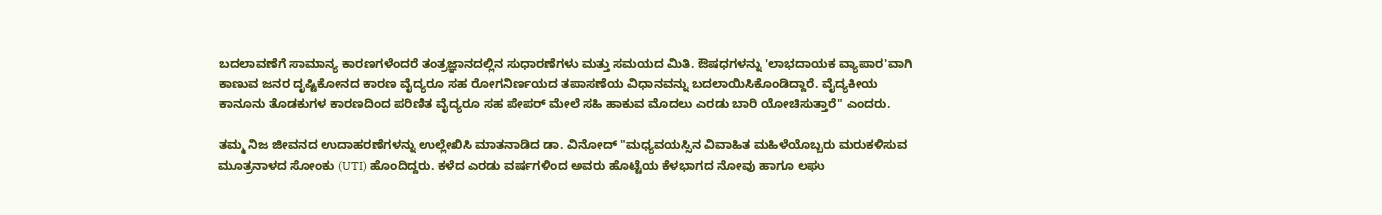ಬದಲಾವಣೆಗೆ ಸಾಮಾನ್ಯ ಕಾರಣಗಳೆಂದರೆ ತಂತ್ರಜ್ಞಾನದಲ್ಲಿನ ಸುಧಾರಣೆಗಳು ಮತ್ತು ಸಮಯದ ಮಿತಿ. ಔಷಧಗಳನ್ನು 'ಲಾಭದಾಯಕ ವ್ಯಾಪಾರ'ವಾಗಿ ಕಾಣುವ ಜನರ ದೃಷ್ಟಿಕೋನದ ಕಾರಣ ವೈದ್ಯರೂ ಸಹ ರೋಗನಿರ್ಣಯದ ತಪಾಸಣೆಯ ವಿಧಾನವನ್ನು ಬದಲಾಯಿಸಿಕೊಂಡಿದ್ದಾರೆ. ವೈದ್ಯಕೀಯ ಕಾನೂನು ತೊಡಕುಗಳ ಕಾರಣದಿಂದ ಪರಿಣಿತ ವೈದ್ಯರೂ ಸಹ ಪೇಪರ್‌ ಮೇಲೆ ಸಹಿ ಹಾಕುವ ಮೊದಲು ಎರಡು ಬಾರಿ ಯೋಚಿಸುತ್ತಾರೆ" ಎಂದರು.

ತಮ್ಮ ನಿಜ ಜೀವನದ ಉದಾಹರಣೆಗಳನ್ನು ಉಲ್ಲೇಖಿಸಿ ಮಾತನಾಡಿದ ಡಾ. ವಿನೋದ್ "ಮಧ್ಯವಯಸ್ಸಿನ ವಿವಾಹಿತ ಮಹಿಳೆಯೊಬ್ಬರು ಮರುಕಳಿಸುವ ಮೂತ್ರನಾಳದ ಸೋಂಕು (UTI) ಹೊಂದಿದ್ದರು. ಕಳೆದ ಎರಡು ವರ್ಷಗಳಿಂದ ಅವರು ಹೊಟ್ಟೆಯ ಕೆಳಭಾಗದ ನೋವು ಹಾಗೂ ಲಘು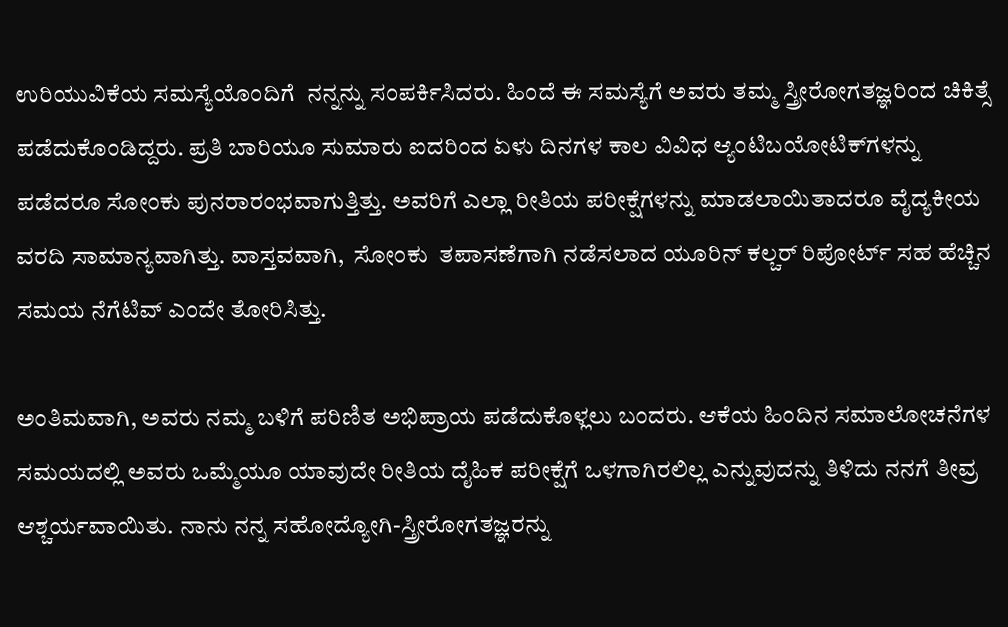ಉರಿಯುವಿಕೆಯ ಸಮಸ್ಯೆಯೊಂದಿಗೆ  ನನ್ನನ್ನು ಸಂಪರ್ಕಿಸಿದರು. ಹಿಂದೆ ಈ ಸಮಸ್ಯೆಗೆ ಅವರು ತಮ್ಮ ಸ್ತ್ರೀರೋಗತಜ್ಞರಿಂದ ಚಿಕಿತ್ಸೆ ಪಡೆದುಕೊಂಡಿದ್ದರು. ಪ್ರತಿ ಬಾರಿಯೂ ಸುಮಾರು ಐದರಿಂದ ಏಳು ದಿನಗಳ ಕಾಲ ವಿವಿಧ ಆ್ಯಂಟಿಬಯೋಟಿಕ್‌ಗಳನ್ನು ಪಡೆದರೂ ಸೋಂಕು ಪುನರಾರಂಭವಾಗುತ್ತಿತ್ತು. ಅವರಿಗೆ ಎಲ್ಲಾ ರೀತಿಯ ಪರೀಕ್ಷೆಗಳನ್ನು ಮಾಡಲಾಯಿತಾದರೂ ವೈದ್ಯಕೀಯ ವರದಿ ಸಾಮಾನ್ಯವಾಗಿತ್ತು. ವಾಸ್ತವವಾಗಿ,  ಸೋಂಕು  ತಪಾಸಣೆಗಾಗಿ ನಡೆಸಲಾದ ಯೂರಿನ್‌ ಕಲ್ಚರ್‌ ರಿಪೋರ್ಟ್‌ ಸಹ ಹೆಚ್ಚಿನ ಸಮಯ ನೆಗೆಟಿವ್ ಎಂದೇ ತೋರಿಸಿತ್ತು.

ಅಂತಿಮವಾಗಿ, ಅವರು ನಮ್ಮ ಬಳಿಗೆ ಪರಿಣಿತ ಅಭಿಪ್ರಾಯ ಪಡೆದುಕೊಳ್ಲಲು ಬಂದರು. ಆಕೆಯ ಹಿಂದಿನ ಸಮಾಲೋಚನೆಗಳ ಸಮಯದಲ್ಲಿ ಅವರು ಒಮ್ಮೆಯೂ ಯಾವುದೇ ರೀತಿಯ ದೈಹಿಕ ಪರೀಕ್ಷೆಗೆ ಒಳಗಾಗಿರಲಿಲ್ಲ ಎನ್ನುವುದನ್ನು ತಿಳಿದು ನನಗೆ ತೀವ್ರ ಆಶ್ಚರ್ಯವಾಯಿತು. ನಾನು ನನ್ನ ಸಹೋದ್ಯೋಗಿ-ಸ್ತ್ರೀರೋಗತಜ್ಞರನ್ನು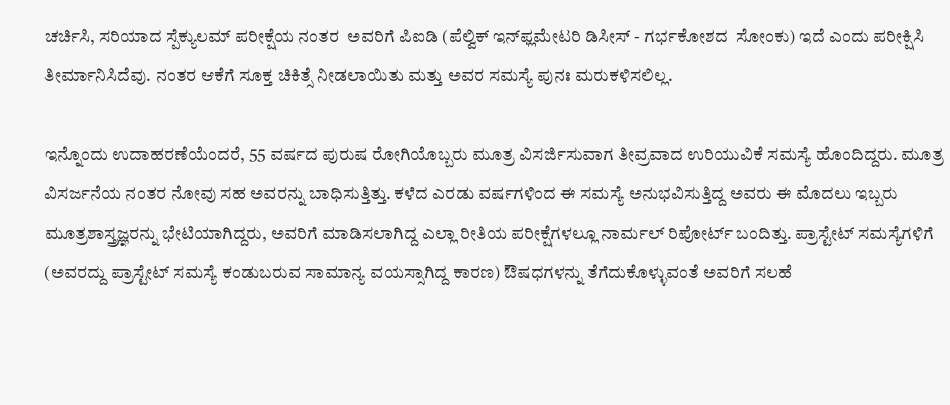ಚರ್ಚಿಸಿ, ಸರಿಯಾದ ಸ್ಪೆಕ್ಯುಲಮ್ ಪರೀಕ್ಷೆಯ ನಂತರ  ಅವರಿಗೆ ಪಿಐಡಿ (ಪೆಲ್ವಿಕ್ ಇನ್‌ಫ್ಲಮೇಟರಿ ಡಿಸೀಸ್ - ಗರ್ಭಕೋಶದ  ಸೋಂಕು) ಇದೆ ಎಂದು ಪರೀಕ್ಷಿಸಿ ತೀರ್ಮಾನಿಸಿದೆವು. ನಂತರ ಆಕೆಗೆ ಸೂಕ್ತ ಚಿಕಿತ್ಸೆ ನೀಡಲಾಯಿತು ಮತ್ತು ಅವರ ಸಮಸ್ಯೆ ಪುನಃ ಮರುಕಳಿಸಲಿಲ್ಲ.

ಇನ್ನೊಂದು ಉದಾಹರಣೆಯೆಂದರೆ, 55 ವರ್ಷದ ಪುರುಷ ರೋಗಿಯೊಬ್ಬರು ಮೂತ್ರ ವಿಸರ್ಜಿಸುವಾಗ ತೀವ್ರವಾದ ಉರಿಯುವಿಕೆ ಸಮಸ್ಯೆ ಹೊಂದಿದ್ದರು. ಮೂತ್ರ ವಿಸರ್ಜನೆಯ ನಂತರ ನೋವು ಸಹ ಅವರನ್ನು ಬಾಧಿಸುತ್ತಿತ್ತು. ಕಳೆದ ಎರಡು ವರ್ಷಗಳಿಂದ ಈ ಸಮಸ್ಯೆ ಅನುಭವಿಸುತ್ತಿದ್ದ ಅವರು ಈ ಮೊದಲು ಇಬ್ಬರು ಮೂತ್ರಶಾಸ್ತ್ರಜ್ಞರನ್ನು ಭೇಟಿಯಾಗಿದ್ದರು, ಅವರಿಗೆ ಮಾಡಿಸಲಾಗಿದ್ದ ಎಲ್ಲಾ ರೀತಿಯ ಪರೀಕ್ಷೆಗಳಲ್ಲೂ ನಾರ್ಮಲ್‌ ರಿಪೋರ್ಟ್‌ ಬಂದಿತ್ತು. ಪ್ರಾಸ್ಟೇಟ್ ಸಮಸ್ಯೆಗಳಿಗೆ (ಅವರದ್ದು ಪ್ರಾಸ್ಟೇಟ್ ಸಮಸ್ಯೆ ಕಂಡುಬರುವ ಸಾಮಾನ್ಯ ವಯಸ್ಸಾಗಿದ್ದ ಕಾರಣ) ಔಷಧಗಳನ್ನು ತೆಗೆದುಕೊಳ್ಳುವಂತೆ ಅವರಿಗೆ ಸಲಹೆ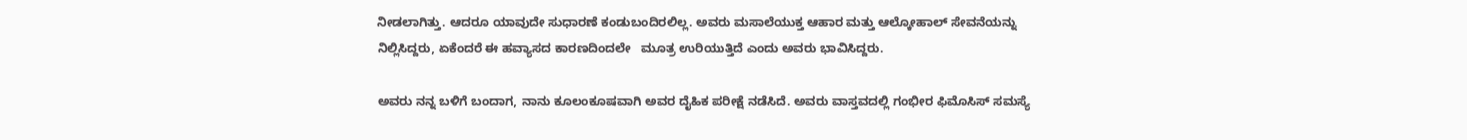ನೀಡಲಾಗಿತ್ತು. ಆದರೂ ಯಾವುದೇ ಸುಧಾರಣೆ ಕಂಡುಬಂದಿರಲಿಲ್ಲ. ಅವರು ಮಸಾಲೆಯುಕ್ತ ಆಹಾರ ಮತ್ತು ಆಲ್ಕೋಹಾಲ್ ಸೇವನೆಯನ್ನು ನಿಲ್ಲಿಸಿದ್ದರು, ಏಕೆಂದರೆ ಈ ಹವ್ಯಾಸದ ಕಾರಣದಿಂದಲೇ   ಮೂತ್ರ ಉರಿಯುತ್ತಿದೆ ಎಂದು ಅವರು ಭಾವಿಸಿದ್ದರು.

ಅವರು ನನ್ನ ಬಳಿಗೆ ಬಂದಾಗ, ನಾನು ಕೂಲಂಕೂಷವಾಗಿ ಅವರ ದೈಹಿಕ ಪರೀಕ್ಷೆ ನಡೆಸಿದೆ. ಅವರು ವಾಸ್ತವದಲ್ಲಿ ಗಂಭೀರ ಫಿಮೊಸಿಸ್ ಸಮಸ್ಯೆ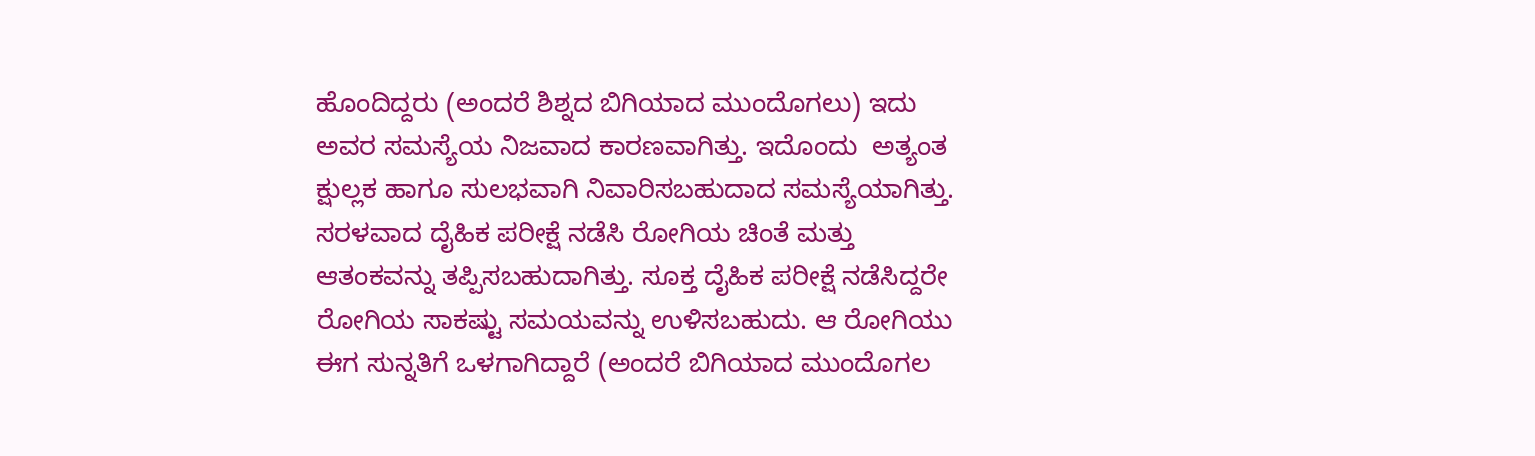ಹೊಂದಿದ್ದರು (ಅಂದರೆ ಶಿಶ್ನದ ಬಿಗಿಯಾದ ಮುಂದೊಗಲು) ಇದು ಅವರ ಸಮಸ್ಯೆಯ ನಿಜವಾದ ಕಾರಣವಾಗಿತ್ತು. ಇದೊಂದು  ಅತ್ಯಂತ ಕ್ಷುಲ್ಲಕ ಹಾಗೂ ಸುಲಭವಾಗಿ ನಿವಾರಿಸಬಹುದಾದ ಸಮಸ್ಯೆಯಾಗಿತ್ತು. ಸರಳವಾದ ದೈಹಿಕ ಪರೀಕ್ಷೆ ನಡೆಸಿ ರೋಗಿಯ ಚಿಂತೆ ಮತ್ತು ಆತಂಕವನ್ನು ತಪ್ಪಿಸಬಹುದಾಗಿತ್ತು. ಸೂಕ್ತ ದೈಹಿಕ ಪರೀಕ್ಷೆ ನಡೆಸಿದ್ದರೇ ರೋಗಿಯ ಸಾಕಷ್ಟು ಸಮಯವನ್ನು ಉಳಿಸಬಹುದು. ಆ ರೋಗಿಯು ಈಗ ಸುನ್ನತಿಗೆ ಒಳಗಾಗಿದ್ದಾರೆ (ಅಂದರೆ ಬಿಗಿಯಾದ ಮುಂದೊಗಲ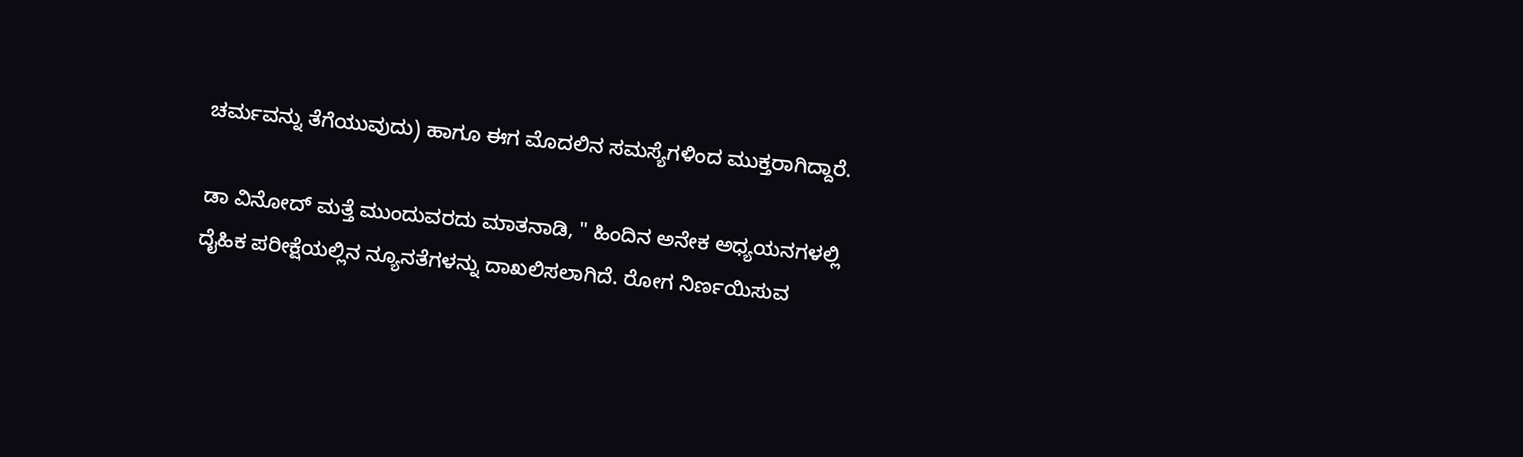ಚರ್ಮವನ್ನು ತೆಗೆಯುವುದು) ಹಾಗೂ ಈಗ ಮೊದಲಿನ ಸಮಸ್ಯೆಗಳಿಂದ ಮುಕ್ತರಾಗಿದ್ದಾರೆ.

ಡಾ ವಿನೋದ್ ಮತ್ತೆ ಮುಂದುವರದು ಮಾತನಾಡಿ, " ಹಿಂದಿನ ಅನೇಕ ಅಧ್ಯಯನಗಳಲ್ಲಿ ದೈಹಿಕ ಪರೀಕ್ಷೆಯಲ್ಲಿನ ನ್ಯೂನತೆಗಳನ್ನು ದಾಖಲಿಸಲಾಗಿದೆ. ರೋಗ ನಿರ್ಣಯಿಸುವ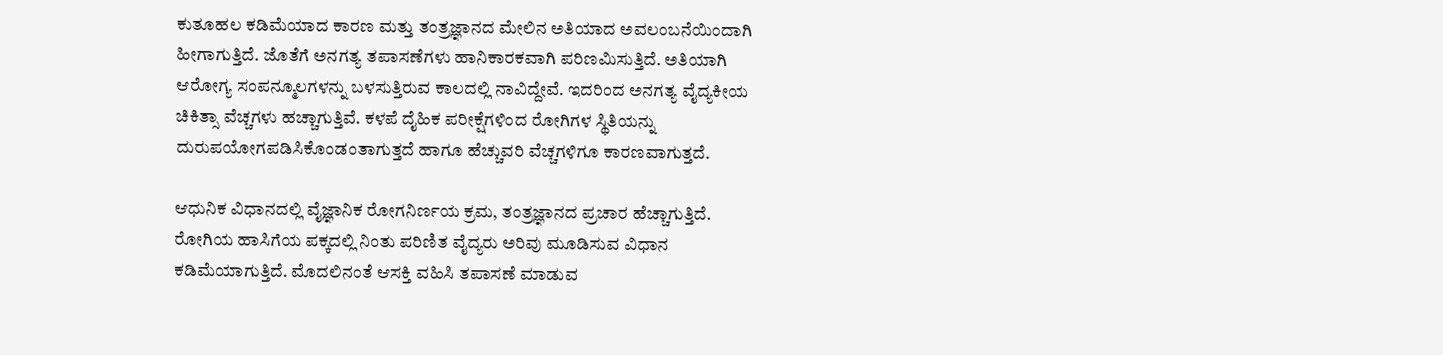ಕುತೂಹಲ ಕಡಿಮೆಯಾದ ಕಾರಣ ಮತ್ತು ತಂತ್ರಜ್ಞಾನದ ಮೇಲಿನ ಅತಿಯಾದ ಅವಲಂಬನೆಯಿಂದಾಗಿ ಹೀಗಾಗುತ್ತಿದೆ. ಜೊತೆಗೆ ಅನಗತ್ಯ ತಪಾಸಣೆಗಳು ಹಾನಿಕಾರಕವಾಗಿ ಪರಿಣಮಿಸುತ್ತಿದೆ. ಅತಿಯಾಗಿ ಆರೋಗ್ಯ ಸಂಪನ್ಮೂಲಗಳನ್ನು ಬಳಸುತ್ತಿರುವ ಕಾಲದಲ್ಲಿ ನಾವಿದ್ದೇವೆ. ಇದರಿಂದ ಅನಗತ್ಯ ವೈದ್ಯಕೀಯ ಚಿಕಿತ್ಸಾ ವೆಚ್ಚಗಳು ಹಚ್ಚಾಗುತ್ತಿವೆ. ಕಳಪೆ ದೈಹಿಕ ಪರೀಕ್ಷೆಗಳಿಂದ ರೋಗಿಗಳ ಸ್ಥಿತಿಯನ್ನು ದುರುಪಯೋಗಪಡಿಸಿಕೊಂಡಂತಾಗುತ್ತದೆ ಹಾಗೂ ಹೆಚ್ಚುವರಿ ವೆಚ್ಚಗಳಿಗೂ ಕಾರಣವಾಗುತ್ತದೆ.

ಆಧುನಿಕ ವಿಧಾನದಲ್ಲಿ ವೈಜ್ಞಾನಿಕ ರೋಗನಿರ್ಣಯ ಕ್ರಮ, ತಂತ್ರಜ್ಞಾನದ ಪ್ರಚಾರ ಹೆಚ್ಚಾಗುತ್ತಿದೆ. ರೋಗಿಯ ಹಾಸಿಗೆಯ ಪಕ್ಕದಲ್ಲಿ ನಿಂತು ಪರಿಣಿತ ವೈದ್ಯರು ಅರಿವು ಮೂಡಿಸುವ ವಿಧಾನ ಕಡಿಮೆಯಾಗುತ್ತಿದೆ. ಮೊದಲಿನಂತೆ ಆಸಕ್ತಿ ವಹಿಸಿ ತಪಾಸಣೆ ಮಾಡುವ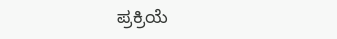ಪ್ರಕ್ರಿಯೆ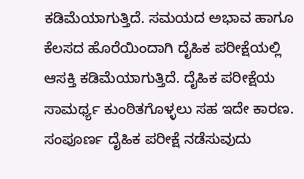ಕಡಿಮೆಯಾಗುತ್ತಿದೆ. ಸಮಯದ ಅಭಾವ ಹಾಗೂ ಕೆಲಸದ ಹೊರೆಯಿಂದಾಗಿ ದೈಹಿಕ ಪರೀಕ್ಷೆಯಲ್ಲಿ ಆಸಕ್ತಿ ಕಡಿಮೆಯಾಗುತ್ತಿದೆ. ದೈಹಿಕ ಪರೀಕ್ಷೆಯ ಸಾಮರ್ಥ್ಯ ಕುಂಠಿತಗೊಳ್ಳಲು ಸಹ ಇದೇ ಕಾರಣ. ಸಂಪೂರ್ಣ ದೈಹಿಕ ಪರೀಕ್ಷೆ ನಡೆಸುವುದು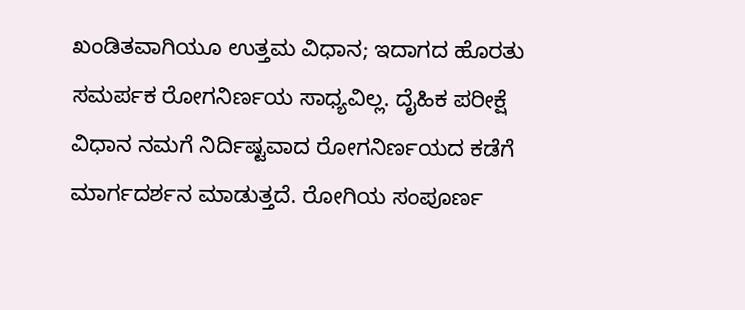ಖಂಡಿತವಾಗಿಯೂ ಉತ್ತಮ ವಿಧಾನ; ಇದಾಗದ ಹೊರತು ಸಮರ್ಪಕ ರೋಗನಿರ್ಣಯ ಸಾಧ್ಯವಿಲ್ಲ. ದೈಹಿಕ ಪರೀಕ್ಷೆ ವಿಧಾನ ನಮಗೆ ನಿರ್ದಿಷ್ಟವಾದ ರೋಗನಿರ್ಣಯದ ಕಡೆಗೆ ಮಾರ್ಗದರ್ಶನ ಮಾಡುತ್ತದೆ. ರೋಗಿಯ ಸಂಪೂರ್ಣ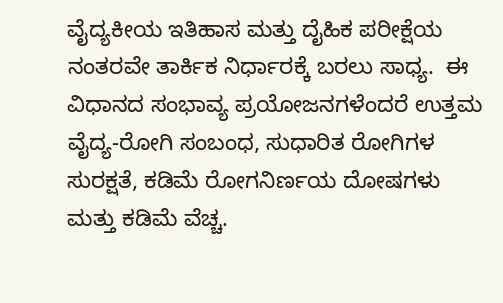ವೈದ್ಯಕೀಯ ಇತಿಹಾಸ ಮತ್ತು ದೈಹಿಕ ಪರೀಕ್ಷೆಯ ನಂತರವೇ ತಾರ್ಕಿಕ ನಿರ್ಧಾರಕ್ಕೆ ಬರಲು ಸಾಧ್ಯ.  ಈ ವಿಧಾನದ ಸಂಭಾವ್ಯ ಪ್ರಯೋಜನಗಳೆಂದರೆ ಉತ್ತಮ ವೈದ್ಯ-ರೋಗಿ ಸಂಬಂಧ, ಸುಧಾರಿತ ರೋಗಿಗಳ ಸುರಕ್ಷತೆ, ಕಡಿಮೆ ರೋಗನಿರ್ಣಯ ದೋಷಗಳು ಮತ್ತು ಕಡಿಮೆ ವೆಚ್ಚ.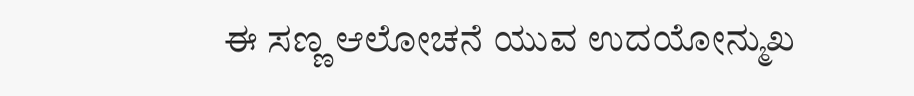ಈ ಸಣ್ಣ ಆಲೋಚನೆ ಯುವ ಉದಯೋನ್ಮುಖ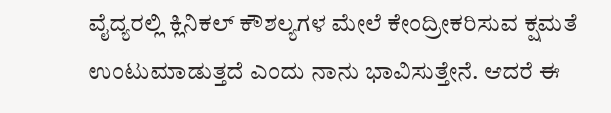ವೈದ್ಯರಲ್ಲಿ ಕ್ಲಿನಿಕಲ್ ಕೌಶಲ್ಯಗಳ ಮೇಲೆ ಕೇಂದ್ರೀಕರಿಸುವ ಕ್ಷಮತೆ ಉಂಟುಮಾಡುತ್ತದೆ ಎಂದು ನಾನು ಭಾವಿಸುತ್ತೇನೆ. ಆದರೆ ಈ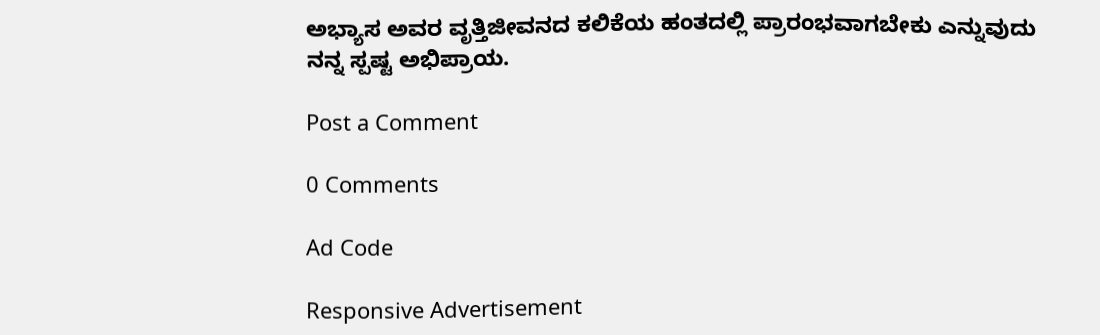ಅಭ್ಯಾಸ ಅವರ ವೃತ್ತಿಜೀವನದ ಕಲಿಕೆಯ ಹಂತದಲ್ಲಿ ಪ್ರಾರಂಭವಾಗಬೇಕು ಎನ್ನುವುದು ನನ್ನ ಸ್ಪಷ್ಟ ಅಭಿಪ್ರಾಯ.

Post a Comment

0 Comments

Ad Code

Responsive Advertisement